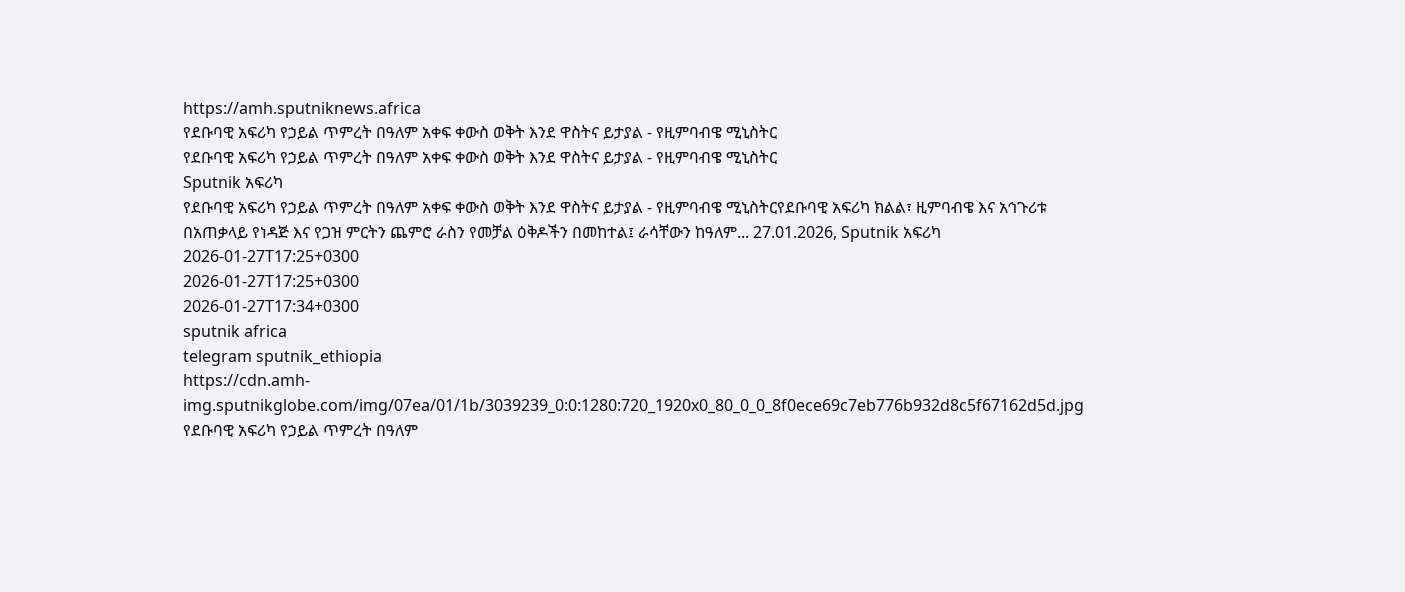https://amh.sputniknews.africa
የደቡባዊ አፍሪካ የኃይል ጥምረት በዓለም አቀፍ ቀውስ ወቅት እንደ ዋስትና ይታያል - የዚምባብዌ ሚኒስትር
የደቡባዊ አፍሪካ የኃይል ጥምረት በዓለም አቀፍ ቀውስ ወቅት እንደ ዋስትና ይታያል - የዚምባብዌ ሚኒስትር
Sputnik አፍሪካ
የደቡባዊ አፍሪካ የኃይል ጥምረት በዓለም አቀፍ ቀውስ ወቅት እንደ ዋስትና ይታያል - የዚምባብዌ ሚኒስትርየደቡባዊ አፍሪካ ክልል፣ ዚምባብዌ እና አኅጉሪቱ በአጠቃላይ የነዳጅ እና የጋዝ ምርትን ጨምሮ ራስን የመቻል ዕቅዶችን በመከተል፤ ራሳቸውን ከዓለም... 27.01.2026, Sputnik አፍሪካ
2026-01-27T17:25+0300
2026-01-27T17:25+0300
2026-01-27T17:34+0300
sputnik africa
telegram sputnik_ethiopia
https://cdn.amh-img.sputnikglobe.com/img/07ea/01/1b/3039239_0:0:1280:720_1920x0_80_0_0_8f0ece69c7eb776b932d8c5f67162d5d.jpg
የደቡባዊ አፍሪካ የኃይል ጥምረት በዓለም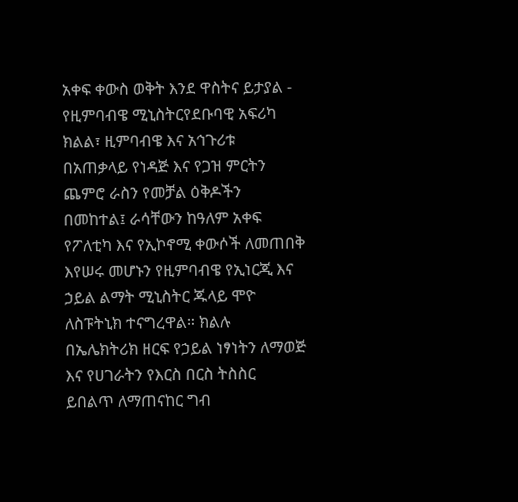አቀፍ ቀውስ ወቅት እንደ ዋስትና ይታያል - የዚምባብዌ ሚኒስትርየደቡባዊ አፍሪካ ክልል፣ ዚምባብዌ እና አኅጉሪቱ በአጠቃላይ የነዳጅ እና የጋዝ ምርትን ጨምሮ ራስን የመቻል ዕቅዶችን በመከተል፤ ራሳቸውን ከዓለም አቀፍ የፖለቲካ እና የኢኮኖሚ ቀውሶች ለመጠበቅ እየሠሩ መሆኑን የዚምባብዌ የኢነርጂ እና ኃይል ልማት ሚኒስትር ጁላይ ሞዮ ለስፑትኒክ ተናግረዋል። ክልሉ በኤሌክትሪክ ዘርፍ የኃይል ነፃነትን ለማወጅ እና የሀገራትን የእርስ በርስ ትስስር ይበልጥ ለማጠናከር ግብ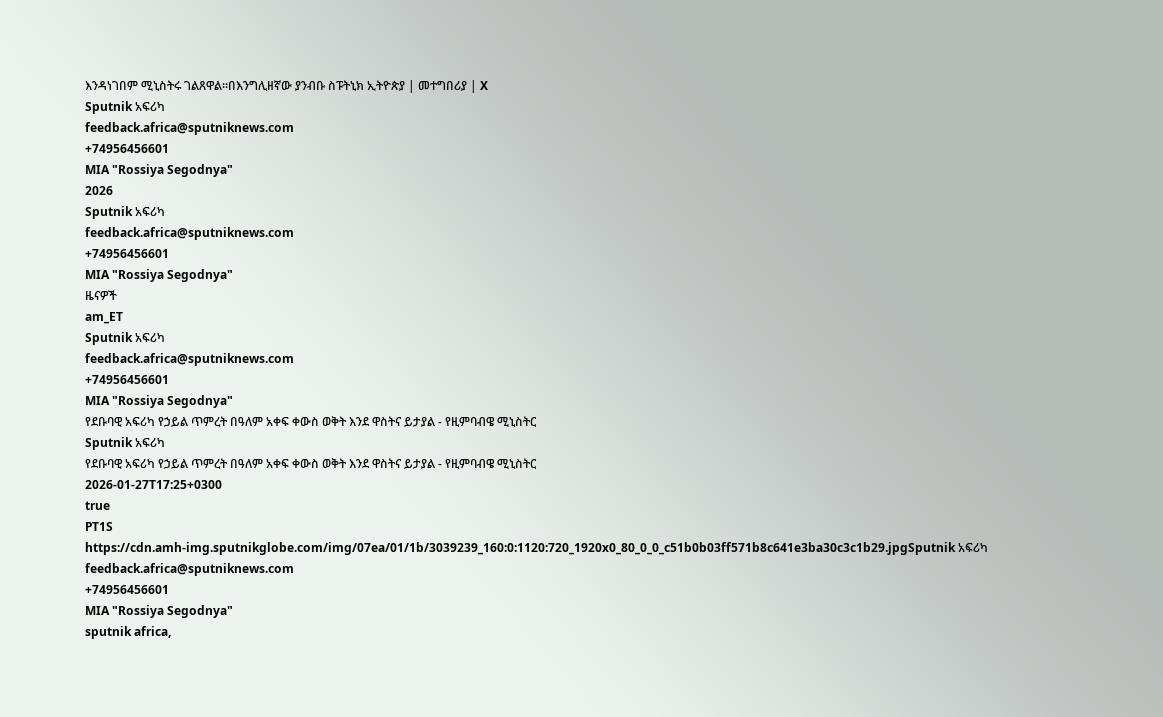እንዳነገበም ሚኒስትሩ ገልጸዋል።በእንግሊዘኛው ያንብቡ ስፑትኒክ ኢትዮጵያ | መተግበሪያ | X
Sputnik አፍሪካ
feedback.africa@sputniknews.com
+74956456601
MIA "Rossiya Segodnya"
2026
Sputnik አፍሪካ
feedback.africa@sputniknews.com
+74956456601
MIA "Rossiya Segodnya"
ዜናዎች
am_ET
Sputnik አፍሪካ
feedback.africa@sputniknews.com
+74956456601
MIA "Rossiya Segodnya"
የደቡባዊ አፍሪካ የኃይል ጥምረት በዓለም አቀፍ ቀውስ ወቅት እንደ ዋስትና ይታያል - የዚምባብዌ ሚኒስትር
Sputnik አፍሪካ
የደቡባዊ አፍሪካ የኃይል ጥምረት በዓለም አቀፍ ቀውስ ወቅት እንደ ዋስትና ይታያል - የዚምባብዌ ሚኒስትር
2026-01-27T17:25+0300
true
PT1S
https://cdn.amh-img.sputnikglobe.com/img/07ea/01/1b/3039239_160:0:1120:720_1920x0_80_0_0_c51b0b03ff571b8c641e3ba30c3c1b29.jpgSputnik አፍሪካ
feedback.africa@sputniknews.com
+74956456601
MIA "Rossiya Segodnya"
sputnik africa,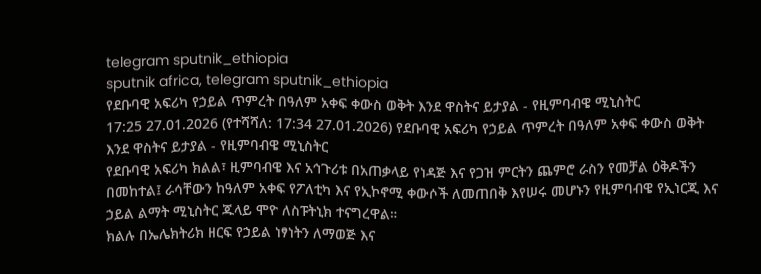telegram sputnik_ethiopia
sputnik africa, telegram sputnik_ethiopia
የደቡባዊ አፍሪካ የኃይል ጥምረት በዓለም አቀፍ ቀውስ ወቅት እንደ ዋስትና ይታያል - የዚምባብዌ ሚኒስትር
17:25 27.01.2026 (የተሻሻለ: 17:34 27.01.2026) የደቡባዊ አፍሪካ የኃይል ጥምረት በዓለም አቀፍ ቀውስ ወቅት እንደ ዋስትና ይታያል - የዚምባብዌ ሚኒስትር
የደቡባዊ አፍሪካ ክልል፣ ዚምባብዌ እና አኅጉሪቱ በአጠቃላይ የነዳጅ እና የጋዝ ምርትን ጨምሮ ራስን የመቻል ዕቅዶችን በመከተል፤ ራሳቸውን ከዓለም አቀፍ የፖለቲካ እና የኢኮኖሚ ቀውሶች ለመጠበቅ እየሠሩ መሆኑን የዚምባብዌ የኢነርጂ እና ኃይል ልማት ሚኒስትር ጁላይ ሞዮ ለስፑትኒክ ተናግረዋል።
ክልሉ በኤሌክትሪክ ዘርፍ የኃይል ነፃነትን ለማወጅ እና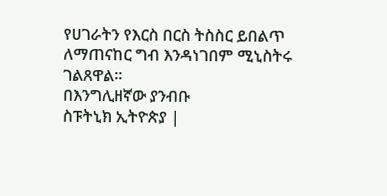የሀገራትን የእርስ በርስ ትስስር ይበልጥ ለማጠናከር ግብ እንዳነገበም ሚኒስትሩ ገልጸዋል።
በእንግሊዘኛው ያንብቡ
ስፑትኒክ ኢትዮጵያ |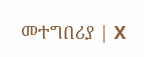መተግበሪያ | X